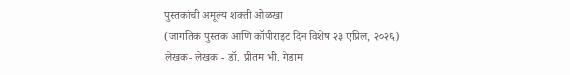पुस्तकांची अमूल्य शक्ती ओळखा
(जागतिक पुस्तक आणि कॉपीराइट दिन विशेष २३ एप्रिल, २०२६)
लेखक- लेखक - डॉ. प्रीतम भी. गेडाम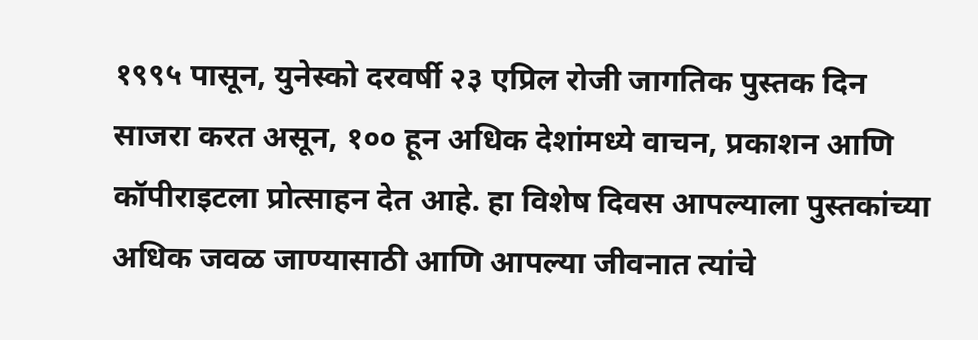१९९५ पासून, युनेस्को दरवर्षी २३ एप्रिल रोजी जागतिक पुस्तक दिन साजरा करत असून, १०० हून अधिक देशांमध्ये वाचन, प्रकाशन आणि कॉपीराइटला प्रोत्साहन देत आहे. हा विशेष दिवस आपल्याला पुस्तकांच्या अधिक जवळ जाण्यासाठी आणि आपल्या जीवनात त्यांचे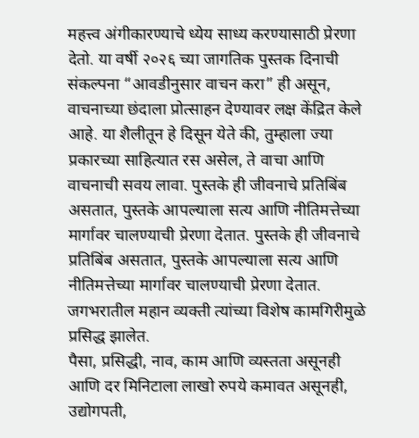महत्त्व अंगीकारण्याचे ध्येय साध्य करण्यासाठी प्रेरणा देतो. या वर्षी २०२६ च्या जागतिक पुस्तक दिनाची संकल्पना “आवडीनुसार वाचन करा” ही असून, वाचनाच्या छंदाला प्रोत्साहन देण्यावर लक्ष केंद्रित केले आहे. या शैलीतून हे दिसून येते की, तुम्हाला ज्या प्रकारच्या साहित्यात रस असेल, ते वाचा आणि वाचनाची सवय लावा. पुस्तके ही जीवनाचे प्रतिबिंब असतात, पुस्तके आपल्याला सत्य आणि नीतिमत्तेच्या मार्गावर चालण्याची प्रेरणा देतात. पुस्तके ही जीवनाचे प्रतिबिंब असतात, पुस्तके आपल्याला सत्य आणि नीतिमत्तेच्या मार्गावर चालण्याची प्रेरणा देतात. जगभरातील महान व्यक्ती त्यांच्या विशेष कामगिरीमुळे प्रसिद्ध झालेत.
पैसा, प्रसिद्धी, नाव, काम आणि व्यस्तता असूनही आणि दर मिनिटाला लाखो रुपये कमावत असूनही, उद्योगपती,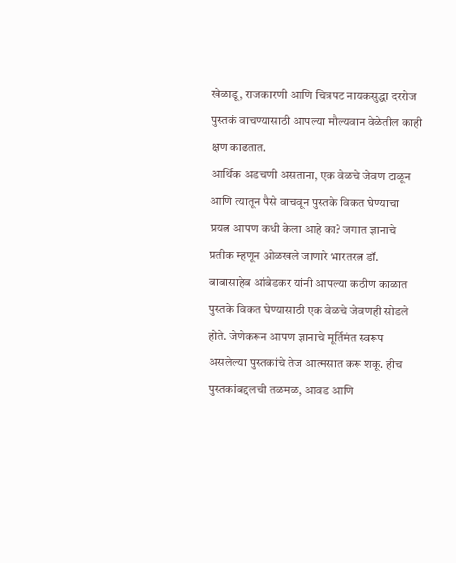खेळाडू, राजकारणी आणि चित्रपट नायकसुद्धा दररोज पुस्तकं वाचण्यासाठी आपल्या मौल्यवान वेळेतील काही क्षण काढतात.
आर्थिक अडचणी असताना, एक वेळचे जेवण टाळून आणि त्यातून पैसे वाचवून पुस्तके विकत घेण्याचा प्रयत्न आपण कधी केला आहे का? जगात ज्ञानाचे प्रतीक म्हणून ओळखले जाणारे भारतरत्न डॉ. बाबासाहेब आंबेडकर यांनी आपल्या कठीण काळात पुस्तके विकत घेण्यासाठी एक वेळचे जेवणही सोडले होते. जेणेकरून आपण ज्ञानाचे मूर्तिमंत स्वरूप असलेल्या पुस्तकांचे तेज आत्मसात करू शकू. हीच पुस्तकांबद्दलची तळमळ, आवड आणि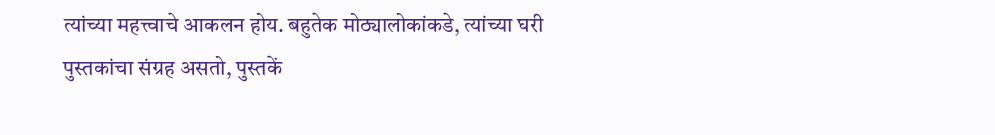त्यांच्या महत्त्वाचे आकलन होय. बहुतेक मोठ्यालोकांकडे, त्यांच्या घरी पुस्तकांचा संग्रह असतो, पुस्तकें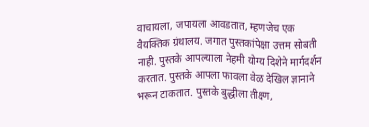वाचायला, जपायला आवडतात, म्हणजेच एक वैयक्तिक ग्रंथालय. जगात पुस्तकांपेक्षा उत्तम सोबती नाही. पुस्तके आपल्याला नेहमी योग्य दिशेने मार्गदर्शन करतात. पुस्तके आपला फावला वेळ देखिल ज्ञानाने भरून टाकतात. पुस्तके बुद्धीला तीक्ष्ण,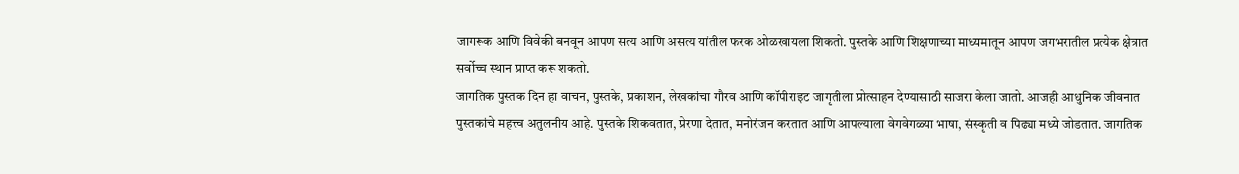जागरूक आणि विवेकी बनवून आपण सत्य आणि असत्य यांतील फरक ओळखायला शिकतो. पुस्तके आणि शिक्षणाच्या माध्यमातून आपण जगभरातील प्रत्येक क्षेत्रात सर्वोच्च स्थान प्राप्त करू शकतो.
जागतिक पुस्तक दिन हा वाचन, पुस्तके, प्रकाशन, लेखकांचा गौरव आणि कॉपीराइट जागृतीला प्रोत्साहन देण्यासाठी साजरा केला जातो. आजही आधुनिक जीवनात पुस्तकांचे महत्त्व अतुलनीय आहे. पुस्तके शिकवतात, प्रेरणा देतात, मनोरंजन करतात आणि आपल्याला वेगवेगळ्या भाषा, संस्कृती व पिढ्या मध्ये जोडतात. जागतिक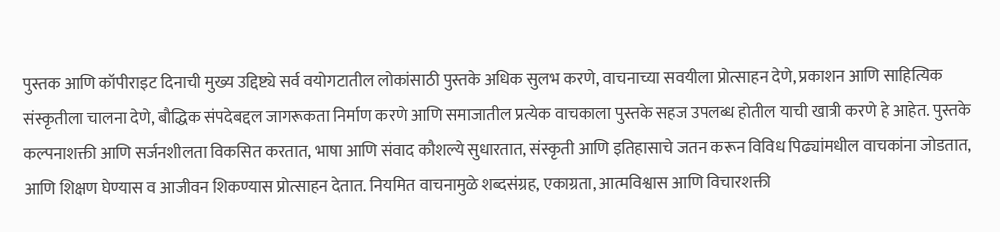पुस्तक आणि कॉपीराइट दिनाची मुख्य उद्दिष्ट्ये सर्व वयोगटातील लोकांसाठी पुस्तके अधिक सुलभ करणे, वाचनाच्या सवयीला प्रोत्साहन देणे, प्रकाशन आणि साहित्यिक संस्कृतीला चालना देणे, बौद्धिक संपदेबद्दल जागरूकता निर्माण करणे आणि समाजातील प्रत्येक वाचकाला पुस्तके सहज उपलब्ध होतील याची खात्री करणे हे आहेत. पुस्तके कल्पनाशक्ती आणि सर्जनशीलता विकसित करतात, भाषा आणि संवाद कौशल्ये सुधारतात, संस्कृती आणि इतिहासाचे जतन करून विविध पिढ्यांमधील वाचकांना जोडतात, आणि शिक्षण घेण्यास व आजीवन शिकण्यास प्रोत्साहन देतात. नियमित वाचनामुळे शब्दसंग्रह, एकाग्रता, आत्मविश्वास आणि विचारशक्ती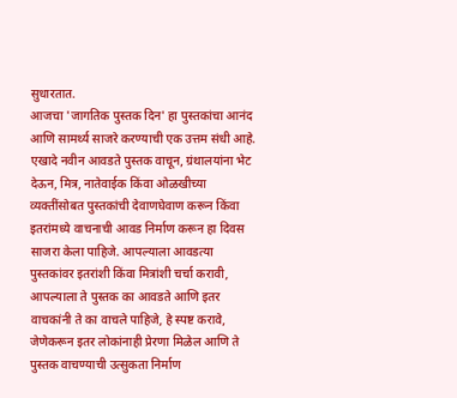सुधारतात.
आजचा 'जागतिक पुस्तक दिन' हा पुस्तकांचा आनंद आणि सामर्थ्य साजरे करण्याची एक उत्तम संधी आहे. एखादे नवीन आवडते पुस्तक वाचून, ग्रंथालयांना भेट देऊन, मित्र, नातेवाईक किंवा ओळखीच्या व्यक्तींसोबत पुस्तकांची देवाणघेवाण करून किंवा इतरांमध्ये वाचनाची आवड निर्माण करून हा दिवस साजरा केला पाहिजे. आपल्याला आवडत्या पुस्तकांवर इतरांशी किंवा मित्रांशी चर्चा करावी, आपल्याला ते पुस्तक का आवडते आणि इतर वाचकांनी ते का वाचले पाहिजे, हे स्पष्ट करावे, जेणेकरून इतर लोकांनाही प्रेरणा मिळेल आणि ते पुस्तक वाचण्याची उत्सुकता निर्माण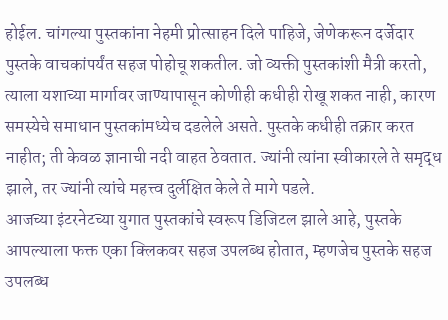होईल. चांगल्या पुस्तकांना नेहमी प्रोत्साहन दिले पाहिजे, जेणेकरून दर्जेदार पुस्तके वाचकांपर्यंत सहज पोहोचू शकतील. जो व्यक्ती पुस्तकांशी मैत्री करतो, त्याला यशाच्या मार्गावर जाण्यापासून कोणीही कधीही रोखू शकत नाही, कारण समस्येचे समाधान पुस्तकांमध्येच दडलेले असते. पुस्तके कधीही तक्रार करत नाहीत; ती केवळ ज्ञानाची नदी वाहत ठेवतात. ज्यांनी त्यांना स्वीकारले ते समृद्ध झाले, तर ज्यांनी त्यांचे महत्त्व दुर्लक्षित केले ते मागे पडले.
आजच्या इंटरनेटच्या युगात पुस्तकांचे स्वरूप डिजिटल झाले आहे, पुस्तके आपल्याला फक्त एका क्लिकवर सहज उपलब्ध होतात, म्हणजेच पुस्तके सहज उपलब्ध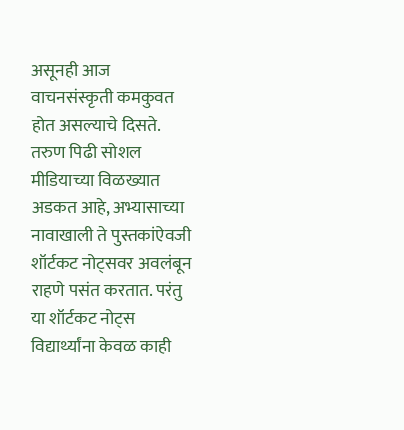असूनही आज वाचनसंस्कृती कमकुवत होत असल्याचे दिसते. तरुण पिढी सोशल मीडियाच्या विळख्यात अडकत आहे, अभ्यासाच्या नावाखाली ते पुस्तकांऐवजी शॉर्टकट नोट्सवर अवलंबून राहणे पसंत करतात. परंतु या शॉर्टकट नोट्स विद्यार्थ्यांना केवळ काही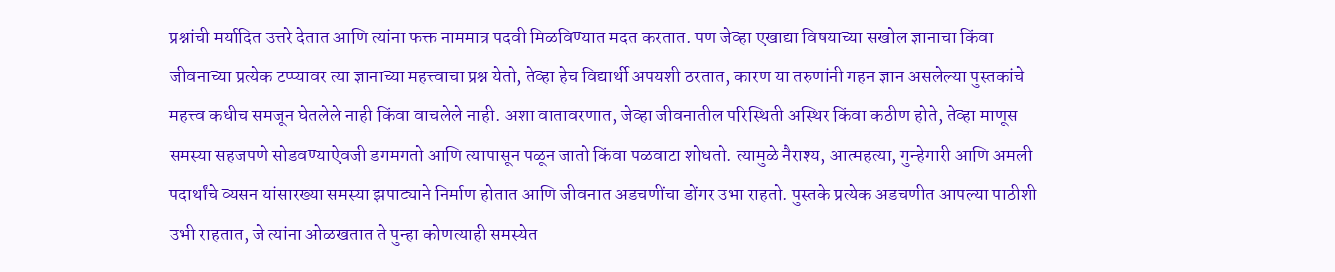प्रश्नांची मर्यादित उत्तरे देतात आणि त्यांना फक्त नाममात्र पदवी मिळविण्यात मदत करतात. पण जेव्हा एखाद्या विषयाच्या सखोल ज्ञानाचा किंवा जीवनाच्या प्रत्येक टप्प्यावर त्या ज्ञानाच्या महत्त्वाचा प्रश्न येतो, तेव्हा हेच विद्यार्थी अपयशी ठरतात, कारण या तरुणांनी गहन ज्ञान असलेल्या पुस्तकांचे महत्त्व कधीच समजून घेतलेले नाही किंवा वाचलेले नाही. अशा वातावरणात, जेव्हा जीवनातील परिस्थिती अस्थिर किंवा कठीण होते, तेव्हा माणूस समस्या सहजपणे सोडवण्याऐवजी डगमगतो आणि त्यापासून पळून जातो किंवा पळवाटा शोधतो. त्यामुळे नैराश्य, आत्महत्या, गुन्हेगारी आणि अमली पदार्थांचे व्यसन यांसारख्या समस्या झपाट्याने निर्माण होतात आणि जीवनात अडचणींचा डोंगर उभा राहतो. पुस्तके प्रत्येक अडचणीत आपल्या पाठीशी उभी राहतात, जे त्यांना ओळखतात ते पुन्हा कोणत्याही समस्येत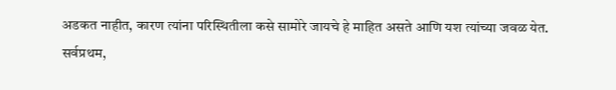अडकत नाहीत, कारण त्यांना परिस्थितीला कसे सामोरे जायचे हे माहित असते आणि यश त्यांच्या जवळ येत. सर्वप्रथम,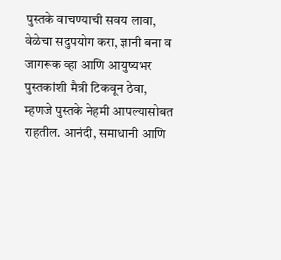पुस्तके वाचण्याची सवय लावा, वेळेचा सदुपयोग करा, ज्ञानी बना व जागरूक व्हा आणि आयुष्यभर पुस्तकांशी मैत्री टिकवून ठेवा, म्हणजे पुस्तके नेहमी आपल्यासोबत राहतील. आनंदी, समाधानी आणि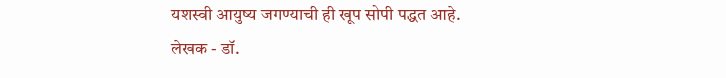यशस्वी आयुष्य जगण्याची ही खूप सोपी पद्धत आहे.
लेखक - डॉ.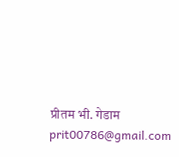प्रीतम भी. गेडाम
prit00786@gmail.com